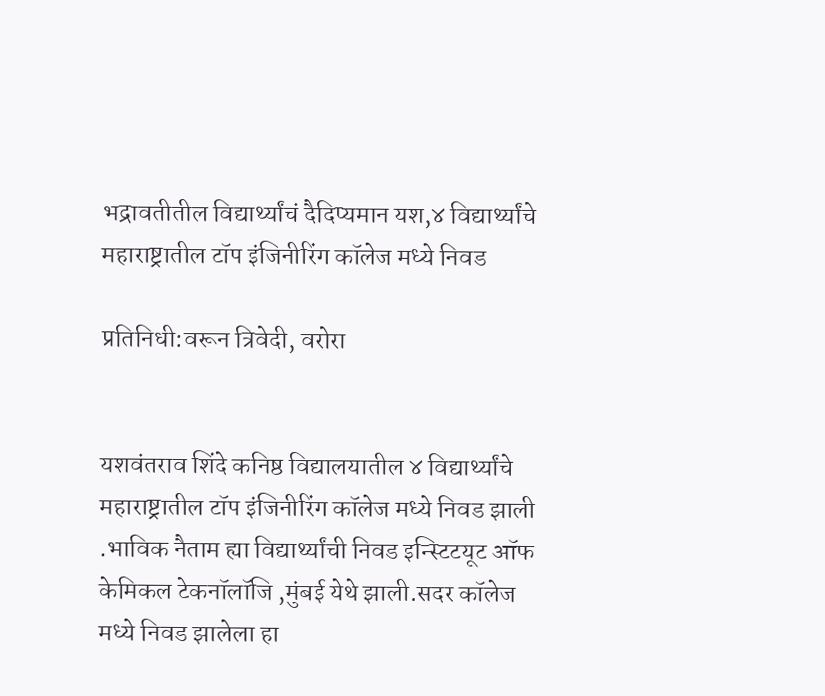भद्रावतीतील विद्यार्थ्यांचं दैदिप्यमान यश,४ विद्यार्थ्यांचे महाराष्ट्रातील टॉप इंजिनीरिंग कॉलेज मध्ये निवड

प्रतिनिधी:वरून त्रिवेदी, वरोरा


यशवंतराव शिंदे कनिष्ठ विद्यालयातील ४ विद्यार्थ्यांचे महाराष्ट्रातील टॉप इंजिनीरिंग कॉलेज मध्ये निवड झाली .भाविक नैताम ह्या विद्यार्थ्यांची निवड इन्स्टिटयूट ऑफ केमिकल टेकनॉलॉजि ,मुंबई येथे झाली.सदर कॉलेज मध्ये निवड झालेला हा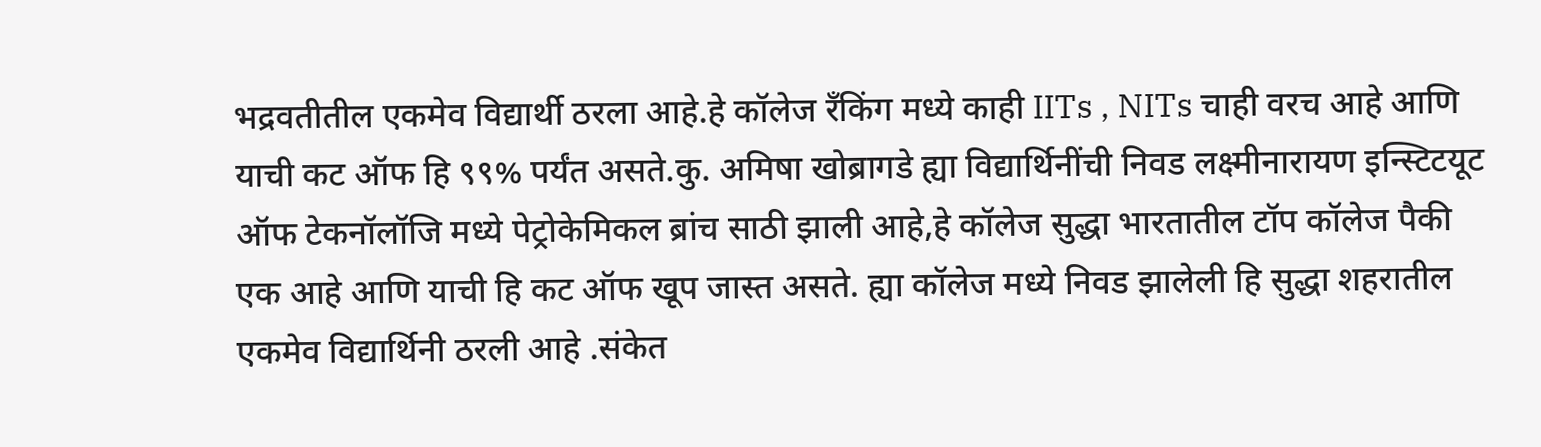भद्रवतीतील एकमेव विद्यार्थी ठरला आहे.हे कॉलेज रँकिंग मध्ये काही IITs , NITs चाही वरच आहे आणि याची कट ऑफ हि ९९% पर्यंत असते.कु. अमिषा खोब्रागडे ह्या विद्यार्थिनींची निवड लक्ष्मीनारायण इन्स्टिटयूट ऑफ टेकनॉलॉजि मध्ये पेट्रोकेमिकल ब्रांच साठी झाली आहे,हे कॉलेज सुद्धा भारतातील टॉप कॉलेज पैकी एक आहे आणि याची हि कट ऑफ खूप जास्त असते. ह्या कॉलेज मध्ये निवड झालेली हि सुद्धा शहरातील एकमेव विद्यार्थिनी ठरली आहे .संकेत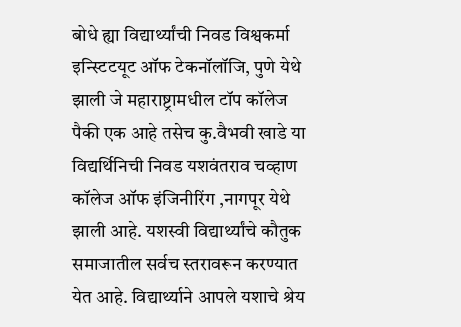बोधे ह्या विद्यार्थ्यांची निवड विश्वकर्मा इन्स्टिटयूट ऑफ टेकनॉलॉजि, पुणे येथे झाली जे महाराष्ट्रामधील टॉप कॉलेज पैकी एक आहे तसेच कु.वैभवी खाडे या विद्यर्थिनिची निवड यशवंतराव चव्हाण कॉलेज ऑफ इंजिनीरिंग ,नागपूर येथे झाली आहे. यशस्वी विद्यार्थ्यांचे कौतुक समाजातील सर्वच स्तरावरून करण्यात येत आहे. विद्यार्थ्याने आपले यशाचे श्रेय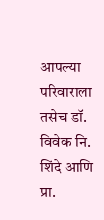आपल्या परिवाराला तसेच डॉ. विवेक नि. शिंदे आणि प्रा.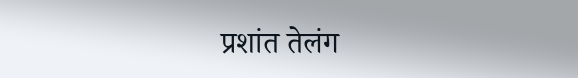प्रशांत तेलंग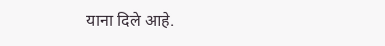याना दिले आहे.